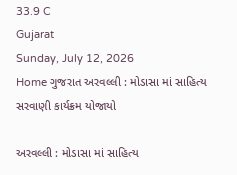33.9 C
Gujarat
Sunday, July 12, 2026
Home ગુજરાત અરવલ્લી : મોડાસા માં સાહિત્ય સરવાણી કાર્યક્રમ યોજાયો

અરવલ્લી : મોડાસા માં સાહિત્ય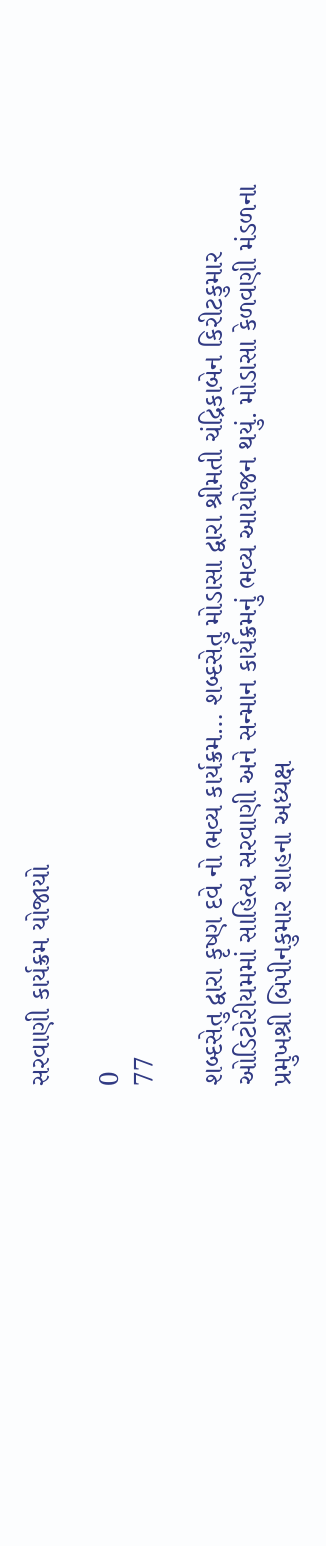સરવાણી કાર્યક્રમ યોજાયો

0
77

શબ્દસેતુ દ્વારા કૃષ્ણ દવે નો ભવ્ય કાર્યક્રમ… શબ્દસેતુ મોડાસા દ્વારા શ્રીમતી ચંદ્રિકાબેન કિરીટકુમાર ઓડિટોરીયમમાં સાહિત્ય સરવાણી અને સન્માન કાર્યક્રમનું ભવ્ય આયોજન થયું. મોડાસા કેળવણી મંડળના પ્રમુખશ્રી બિપીનકુમાર શાહના અધ્યક્ષ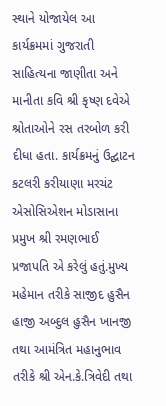સ્થાને યોજાયેલ આ કાર્યક્રમમાં ગુજરાતી સાહિત્યના જાણીતા અને માનીતા કવિ શ્રી કૃષ્ણ દવેએ શ્રોતાઓને રસ તરબોળ કરી દીધા હતા. કાર્યક્રમનું ઉદ્ઘાટન કટલરી કરીયાણા મરચંટ એસોસિએશન મોડાસાના પ્રમુખ શ્રી રમણભાઈ પ્રજાપતિ એ કરેલું હતું.મુખ્ય મહેમાન તરીકે સાજીદ હુસૈન હાજી અબ્દુલ હુસૈન ખાનજી તથા આમંત્રિત મહાનુભાવ તરીકે શ્રી એન.કે.ત્રિવેદી તથા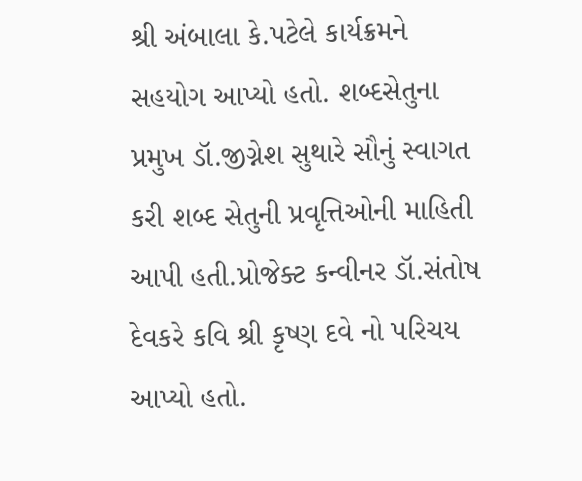શ્રી અંબાલા કે.પટેલે કાર્યક્રમને સહયોગ આપ્યો હતો. શબ્દસેતુના પ્રમુખ ડૉ.જીગ્નેશ સુથારે સૌનું સ્વાગત કરી શબ્દ સેતુની પ્રવૃત્તિઓની માહિતી આપી હતી.પ્રોજેક્ટ કન્વીનર ડૉ.સંતોષ દેવકરે કવિ શ્રી કૃષ્ણ દવે નો પરિચય આપ્યો હતો.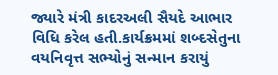જ્યારે મંત્રી કાદરઅલી સૈયદે આભાર વિધિ કરેલ હતી.કાર્યક્રમમાં શબ્દસેતુના વયનિવૃત્ત સભ્યોનું સન્માન કરાયું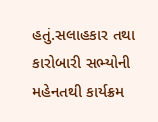હતું.સલાહકાર તથા કારોબારી સભ્યોની મહેનતથી કાર્યક્રમ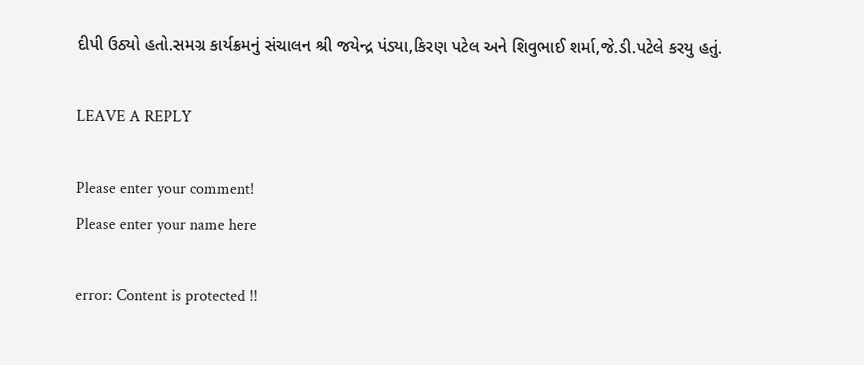દીપી ઉઠ્યો હતો.સમગ્ર કાર્યક્રમનું સંચાલન શ્રી જયેન્દ્ર પંડ્યા,કિરણ પટેલ અને શિવુભાઈ શર્મા,જે.ડી.પટેલે કરયુ હતું.

LEAVE A REPLY

Please enter your comment!
Please enter your name here

error: Content is protected !!